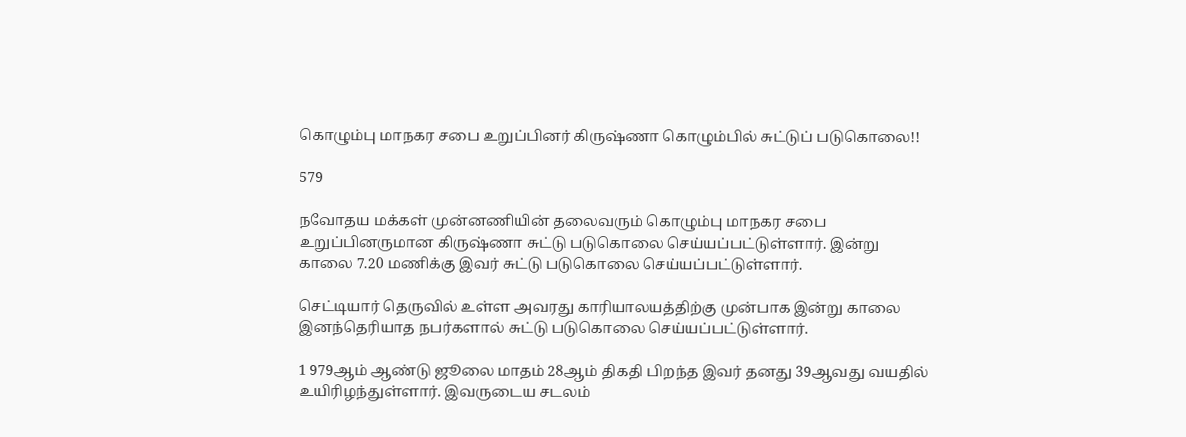கொழும்பு மாநகர சபை உறுப்பினர் கிருஷ்ணா கொழும்பில் சுட்டுப் படுகொலை!!

579

நவோதய மக்கள் முன்னணியின் தலைவரும் கொழும்பு மாநகர சபை உறுப்பினருமான கிருஷ்ணா சுட்டு படுகொலை செய்யப்பட்டுள்ளார். இன்று காலை 7.20 மணிக்கு இவர் சுட்டு படுகொலை செய்யப்பட்டுள்ளார்.

செட்டியார் தெருவில் உள்ள அவரது காரியாலயத்திற்கு முன்பாக இன்று காலை இனந்தெரியாத நபர்களால் சுட்டு படுகொலை செய்யப்பட்டுள்ளார்.

1 979ஆம் ஆண்டு ஜூலை மாதம் 28ஆம் திகதி பிறந்த இவர் தனது 39ஆவது வயதில் உயிரிழந்துள்ளார். இவருடைய சடலம்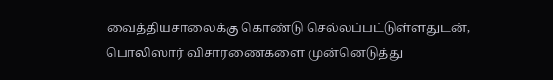வைத்தியசாலைக்கு கொண்டு செல்லப்பட்டுள்ளதுடன், பொலிஸார் விசாரணைகளை முன்னெடுத்து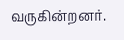வருகின்றனர்.